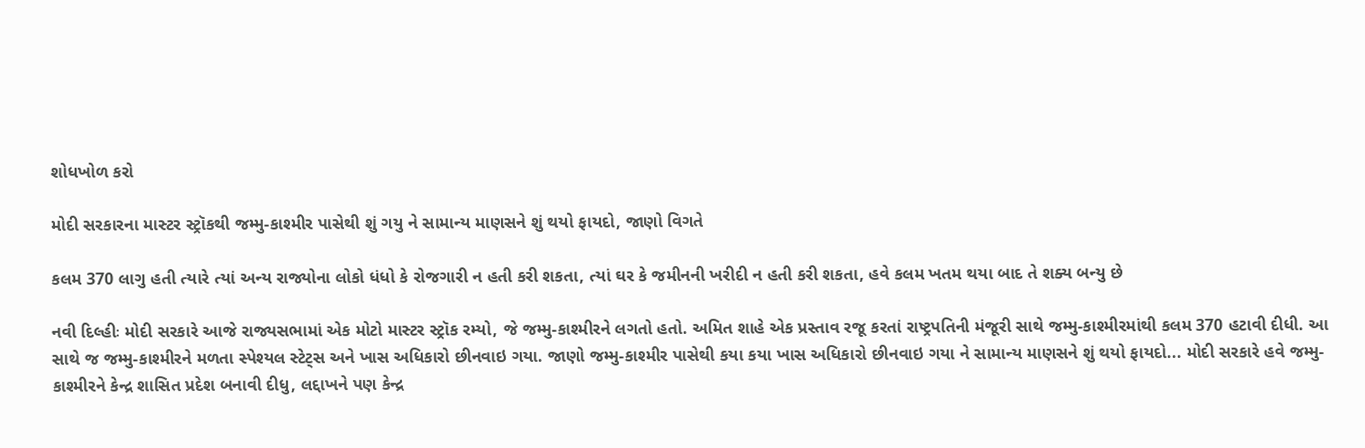શોધખોળ કરો

મોદી સરકારના માસ્ટર સ્ટ્રૉકથી જમ્મુ-કાશ્મીર પાસેથી શું ગયુ ને સામાન્ય માણસને શું થયો ફાયદો, જાણો વિગતે

કલમ 370 લાગુ હતી ત્યારે ત્યાં અન્ય રાજ્યોના લોકો ધંધો કે રોજગારી ન હતી કરી શકતા, ત્યાં ઘર કે જમીનની ખરીદી ન હતી કરી શકતા, હવે કલમ ખતમ થયા બાદ તે શક્ય બન્યુ છે

નવી દિલ્હીઃ મોદી સરકારે આજે રાજ્યસભામાં એક મોટો માસ્ટર સ્ટ્રૉક રમ્યો, જે જમ્મુ-કાશ્મીરને લગતો હતો. અમિત શાહે એક પ્રસ્તાવ રજૂ કરતાં રાષ્ટ્રપતિની મંજૂરી સાથે જમ્મુ-કાશ્મીરમાંથી કલમ 370 હટાવી દીધી. આ સાથે જ જમ્મુ-કાશ્મીરને મળતા સ્પેશ્યલ સ્ટેટ્સ અને ખાસ અધિકારો છીનવાઇ ગયા. જાણો જમ્મુ-કાશ્મીર પાસેથી કયા કયા ખાસ અધિકારો છીનવાઇ ગયા ને સામાન્ય માણસને શું થયો ફાયદો... મોદી સરકારે હવે જમ્મુ-કાશ્મીરને કેન્દ્ર શાસિત પ્રદેશ બનાવી દીધુ, લદ્દાખને પણ કેન્દ્ર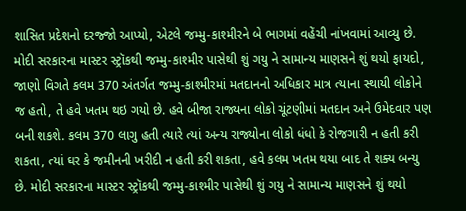શાસિત પ્રદેશનો દરજ્જો આપ્યો, એટલે જમ્મુ-કાશ્મીરને બે ભાગમાં વહેંચી નાંખવામાં આવ્યુ છે. મોદી સરકારના માસ્ટર સ્ટ્રૉકથી જમ્મુ-કાશ્મીર પાસેથી શું ગયુ ને સામાન્ય માણસને શું થયો ફાયદો, જાણો વિગતે કલમ 370 અંતર્ગત જમ્મુ-કાશ્મીરમાં મતદાનનો અધિકાર માત્ર ત્યાના સ્થાયી લોકોને જ હતો, તે હવે ખતમ થઇ ગયો છે. હવે બીજા રાજ્યના લોકો ચૂંટણીમાં મતદાન અને ઉમેદવાર પણ બની શકશે. કલમ 370 લાગુ હતી ત્યારે ત્યાં અન્ય રાજ્યોના લોકો ધંધો કે રોજગારી ન હતી કરી શકતા, ત્યાં ઘર કે જમીનની ખરીદી ન હતી કરી શકતા, હવે કલમ ખતમ થયા બાદ તે શક્ય બન્યુ છે. મોદી સરકારના માસ્ટર સ્ટ્રૉકથી જમ્મુ-કાશ્મીર પાસેથી શું ગયુ ને સામાન્ય માણસને શું થયો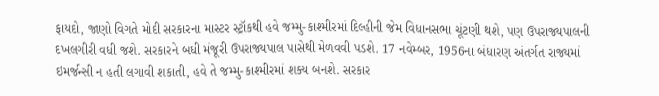ફાયદો, જાણો વિગતે મોદી સરકારના માસ્ટર સ્ટ્રૉકથી હવે જમ્મુ-કાશ્મીરમાં દિલ્હીની જેમ વિધાનસભા ચૂંટણી થશે, પણ ઉપરાજ્યપાલની દખલગીરી વધી જશે. સરકારને બધી મંજૂરી ઉપરાજ્યપાલ પાસેથી મેળવવી પડશે. 17 નવેમ્બર, 1956ના બંધારણ અંતર્ગત રાજ્યમાં ઇમર્જન્સી ન હતી લગાવી શકાતી, હવે તે જમ્મુ-કાશ્મીરમાં શક્ય બનશે. સરકાર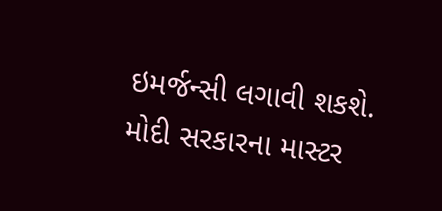ઇમર્જન્સી લગાવી શકશે. મોદી સરકારના માસ્ટર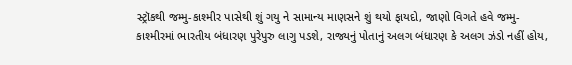સ્ટ્રૉકથી જમ્મુ-કાશ્મીર પાસેથી શું ગયુ ને સામાન્ય માણસને શું થયો ફાયદો, જાણો વિગતે હવે જમ્મુ-કાશ્મીરમાં ભારતીય બંધારણ પુરેપુરુ લાગુ પડશે, રાજ્યનું પોતાનું અલગ બંધારણ કે અલગ ઝંડો નહીં હોય,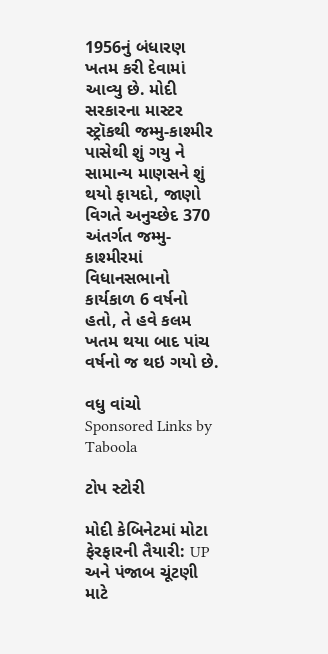1956નું બંધારણ ખતમ કરી દેવામાં આવ્યુ છે. મોદી સરકારના માસ્ટર સ્ટ્રૉકથી જમ્મુ-કાશ્મીર પાસેથી શું ગયુ ને સામાન્ય માણસને શું થયો ફાયદો, જાણો વિગતે અનુચ્છેદ 370 અંતર્ગત જમ્મુ-કાશ્મીરમાં વિધાનસભાનો કાર્યકાળ 6 વર્ષનો હતો, તે હવે કલમ ખતમ થયા બાદ પાંચ વર્ષનો જ થઇ ગયો છે.

વધુ વાંચો
Sponsored Links by Taboola

ટોપ સ્ટોરી

મોદી કેબિનેટમાં મોટા ફેરફારની તૈયારી: UP અને પંજાબ ચૂંટણી માટે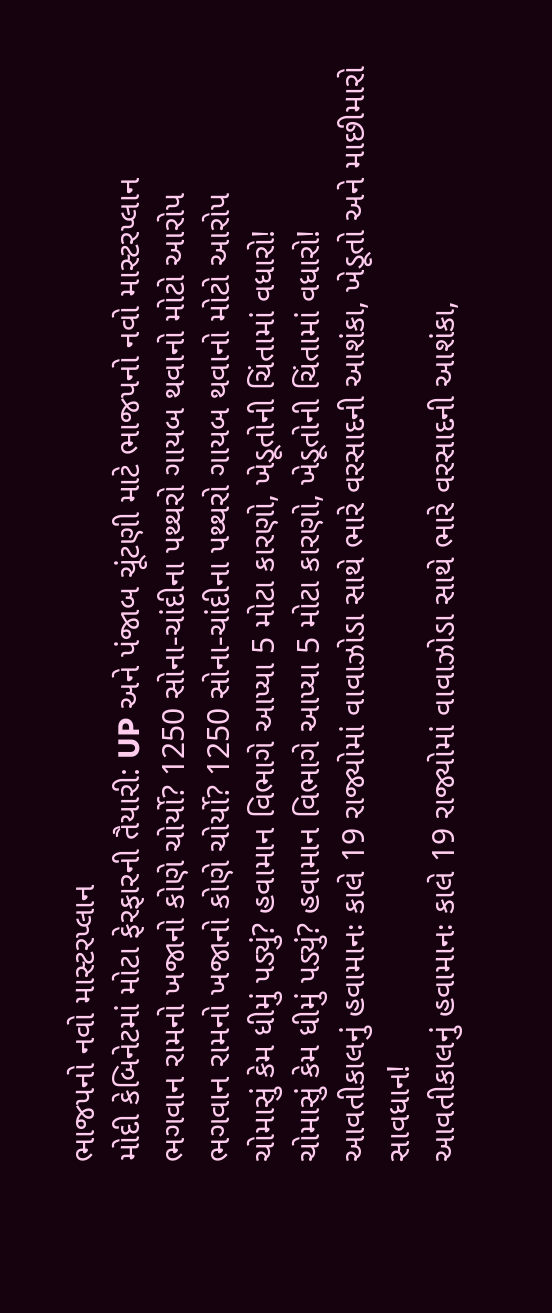ભાજપનો નવો માસ્ટરપ્લાન
મોદી કેબિનેટમાં મોટા ફેરફારની તૈયારી: UP અને પંજાબ ચૂંટણી માટે ભાજપનો નવો માસ્ટરપ્લાન
ભગવાન રામનો ખજાનો કોણે ચોર્યો? 1250 સોના-ચાંદીના પથ્થરો ગાયબ થવાનો મોટો આરોપ
ભગવાન રામનો ખજાનો કોણે ચોર્યો? 1250 સોના-ચાંદીના પથ્થરો ગાયબ થવાનો મોટો આરોપ
ચોમાસું કેમ ધીમું પડ્યું? હવામાન વિભાગે આપ્યા 5 મોટા કારણો, ખેડૂતોની ચિંતામાં વધારો!
ચોમાસું કેમ ધીમું પડ્યું? હવામાન વિભાગે આપ્યા 5 મોટા કારણો, ખેડૂતોની ચિંતામાં વધારો!
આવતીકાલનું હવામાનઃ કાલે 19 રાજ્યોમાં વાવાઝોડા સાથે ભારે વરસાદની આશંકા, ખેડૂતો અને માછીમારો સાવધાન!
આવતીકાલનું હવામાનઃ કાલે 19 રાજ્યોમાં વાવાઝોડા સાથે ભારે વરસાદની આશંકા,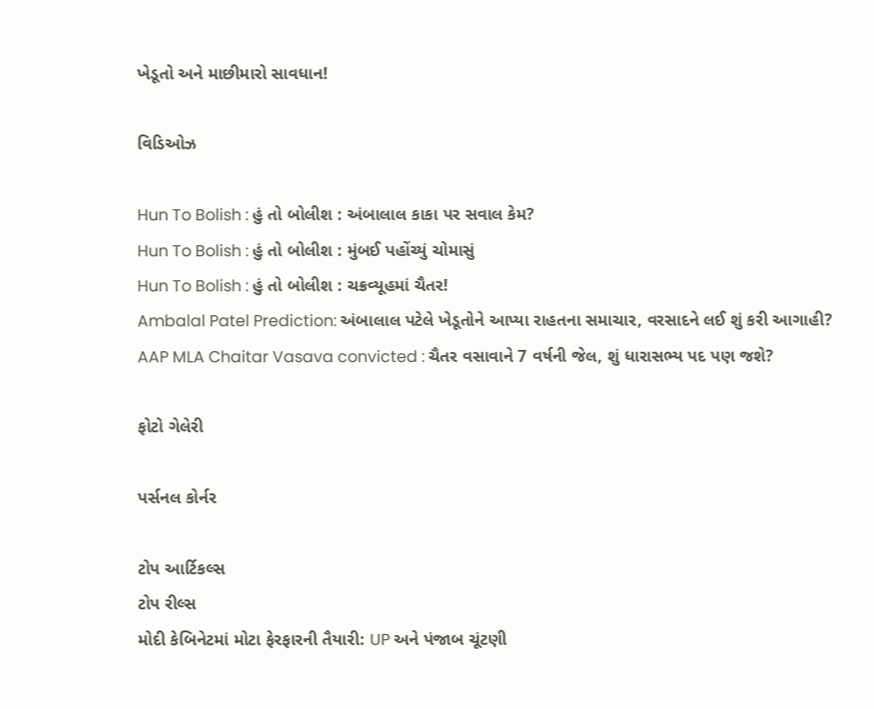ખેડૂતો અને માછીમારો સાવધાન!

વિડિઓઝ

Hun To Bolish : હું તો બોલીશ : અંબાલાલ કાકા પર સવાલ કેમ?
Hun To Bolish : હું તો બોલીશ : મુંબઈ પહોંચ્યું ચોમાસું
Hun To Bolish : હું તો બોલીશ : ચક્રવ્યૂહમાં ચૈતર!
Ambalal Patel Prediction: અંબાલાલ પટેલે ખેડૂતોને આપ્યા રાહતના સમાચાર, વરસાદને લઈ શું કરી આગાહી?
AAP MLA Chaitar Vasava convicted : ચૈતર વસાવાને 7 વર્ષની જેલ, શું ધારાસભ્ય પદ પણ જશે?

ફોટો ગેલેરી

પર્સનલ કોર્નર

ટોપ આર્ટિકલ્સ
ટોપ રીલ્સ
મોદી કેબિનેટમાં મોટા ફેરફારની તૈયારી: UP અને પંજાબ ચૂંટણી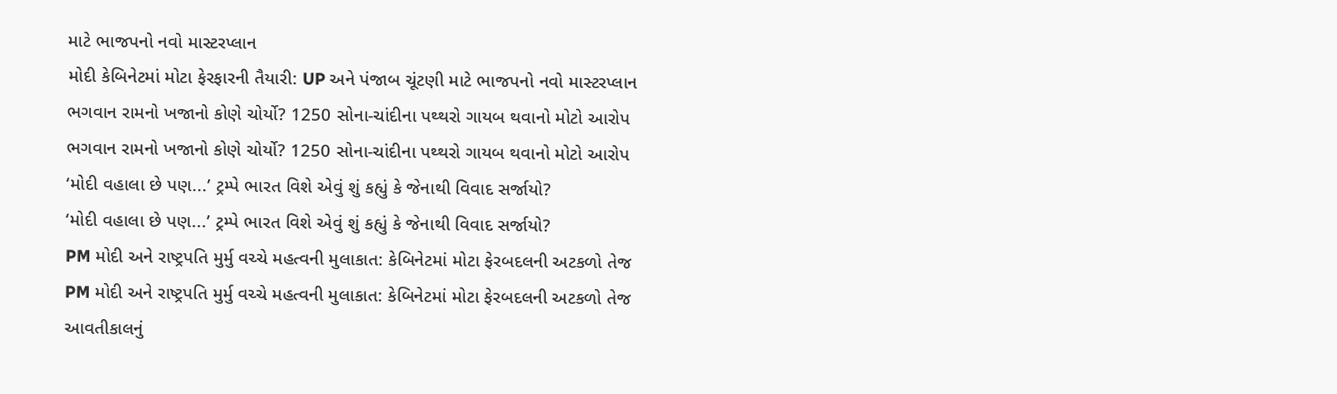માટે ભાજપનો નવો માસ્ટરપ્લાન
મોદી કેબિનેટમાં મોટા ફેરફારની તૈયારી: UP અને પંજાબ ચૂંટણી માટે ભાજપનો નવો માસ્ટરપ્લાન
ભગવાન રામનો ખજાનો કોણે ચોર્યો? 1250 સોના-ચાંદીના પથ્થરો ગાયબ થવાનો મોટો આરોપ
ભગવાન રામનો ખજાનો કોણે ચોર્યો? 1250 સોના-ચાંદીના પથ્થરો ગાયબ થવાનો મોટો આરોપ
‘મોદી વહાલા છે પણ...’ ટ્રમ્પે ભારત વિશે એવું શું કહ્યું કે જેનાથી વિવાદ સર્જાયો?
‘મોદી વહાલા છે પણ...’ ટ્રમ્પે ભારત વિશે એવું શું કહ્યું કે જેનાથી વિવાદ સર્જાયો?
PM મોદી અને રાષ્ટ્રપતિ મુર્મુ વચ્ચે મહત્વની મુલાકાત: કેબિનેટમાં મોટા ફેરબદલની અટકળો તેજ
PM મોદી અને રાષ્ટ્રપતિ મુર્મુ વચ્ચે મહત્વની મુલાકાત: કેબિનેટમાં મોટા ફેરબદલની અટકળો તેજ
આવતીકાલનું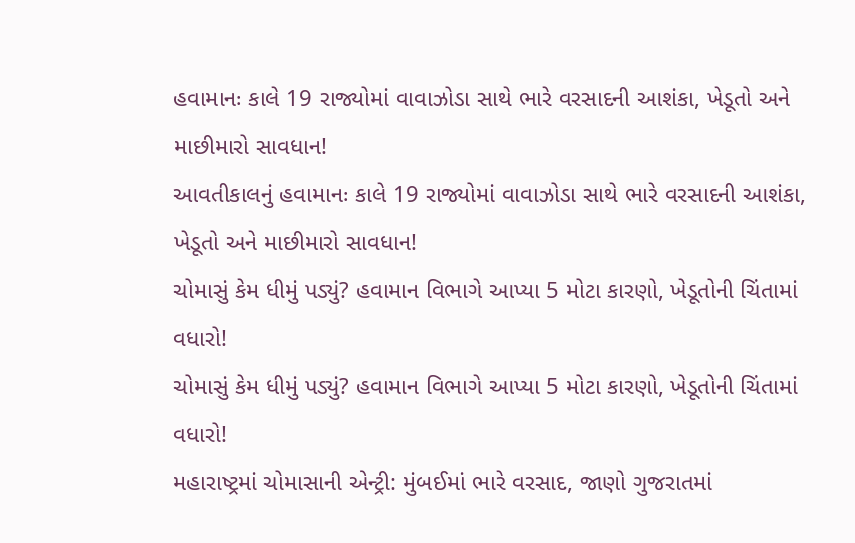હવામાનઃ કાલે 19 રાજ્યોમાં વાવાઝોડા સાથે ભારે વરસાદની આશંકા, ખેડૂતો અને માછીમારો સાવધાન!
આવતીકાલનું હવામાનઃ કાલે 19 રાજ્યોમાં વાવાઝોડા સાથે ભારે વરસાદની આશંકા, ખેડૂતો અને માછીમારો સાવધાન!
ચોમાસું કેમ ધીમું પડ્યું? હવામાન વિભાગે આપ્યા 5 મોટા કારણો, ખેડૂતોની ચિંતામાં વધારો!
ચોમાસું કેમ ધીમું પડ્યું? હવામાન વિભાગે આપ્યા 5 મોટા કારણો, ખેડૂતોની ચિંતામાં વધારો!
મહારાષ્ટ્રમાં ચોમાસાની એન્ટ્રી: મુંબઈમાં ભારે વરસાદ, જાણો ગુજરાતમાં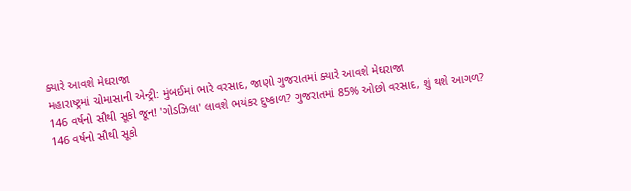ક્યારે આવશે મેઘરાજા
મહારાષ્ટ્રમાં ચોમાસાની એન્ટ્રી: મુંબઈમાં ભારે વરસાદ, જાણો ગુજરાતમાં ક્યારે આવશે મેઘરાજા
146 વર્ષનો સૌથી સૂકો જૂન! 'ગોડઝિલા' લાવશે ભયંકર દુષ્કાળ? ગુજરાતમાં 85% ઓછો વરસાદ, શું થશે આગળ?
146 વર્ષનો સૌથી સૂકો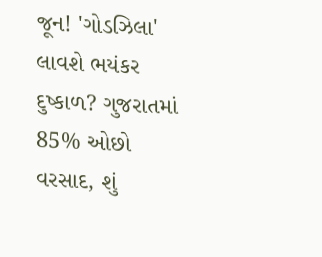જૂન! 'ગોડઝિલા' લાવશે ભયંકર દુષ્કાળ? ગુજરાતમાં 85% ઓછો વરસાદ, શું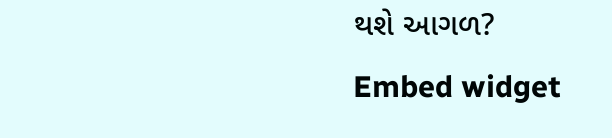થશે આગળ?
Embed widget